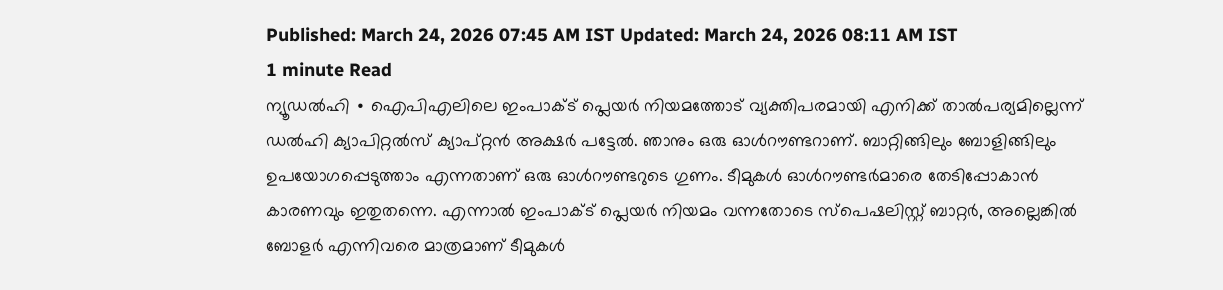Published: March 24, 2026 07:45 AM IST Updated: March 24, 2026 08:11 AM IST
1 minute Read
ന്യൂഡൽഹി ∙ ഐപിഎലിലെ ഇംപാക്ട് പ്ലെയർ നിയമത്തോട് വ്യക്തിപരമായി എനിക്ക് താൽപര്യമില്ലെന്ന് ഡൽഹി ക്യാപിറ്റൽസ് ക്യാപ്റ്റൻ അക്ഷർ പട്ടേൽ. ഞാനും ഒരു ഓൾറൗണ്ടറാണ്. ബാറ്റിങ്ങിലും ബോളിങ്ങിലും ഉപയോഗപ്പെടുത്താം എന്നതാണ് ഒരു ഓൾറൗണ്ടറുടെ ഗുണം. ടീമുകൾ ഓൾറൗണ്ടർമാരെ തേടിപ്പോകാൻ കാരണവും ഇതുതന്നെ. എന്നാൽ ഇംപാക്ട് പ്ലെയർ നിയമം വന്നതോടെ സ്പെഷലിസ്റ്റ് ബാറ്റർ, അല്ലെങ്കിൽ ബോളർ എന്നിവരെ മാത്രമാണ് ടീമുകൾ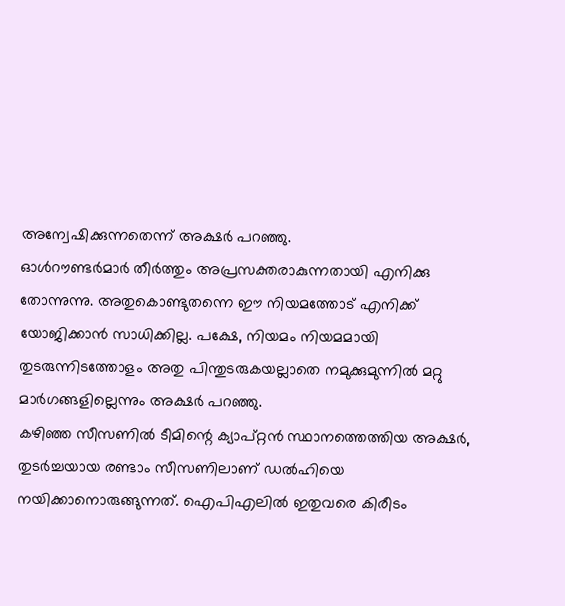അന്വേഷിക്കുന്നതെന്ന് അക്ഷർ പറഞ്ഞു.
ഓൾറൗണ്ടർമാർ തീർത്തും അപ്രസക്തരാകുന്നതായി എനിക്കു തോന്നുന്നു. അതുകൊണ്ടുതന്നെ ഈ നിയമത്തോട് എനിക്ക് യോജിക്കാൻ സാധിക്കില്ല. പക്ഷേ, നിയമം നിയമമായി തുടരുന്നിടത്തോളം അതു പിന്തുടരുകയല്ലാതെ നമുക്കുമുന്നിൽ മറ്റു മാർഗങ്ങളില്ലെന്നും അക്ഷർ പറഞ്ഞു.
കഴിഞ്ഞ സീസണിൽ ടീമിന്റെ ക്യാപ്റ്റൻ സ്ഥാനത്തെത്തിയ അക്ഷർ, തുടർച്ചയായ രണ്ടാം സീസണിലാണ് ഡൽഹിയെ നയിക്കാനൊരുങ്ങുന്നത്. ഐപിഎലിൽ ഇതുവരെ കിരീടം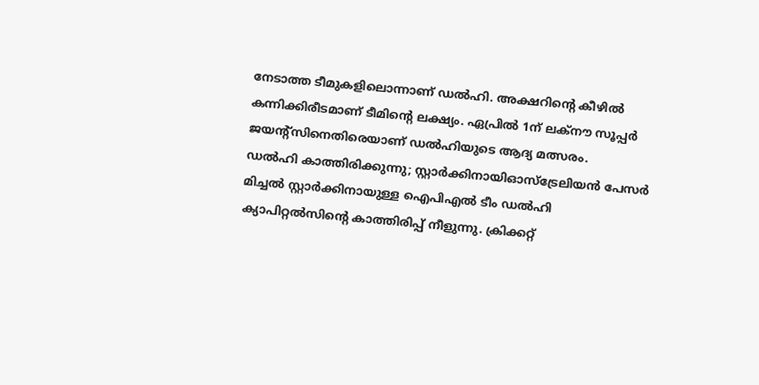നേടാത്ത ടീമുകളിലൊന്നാണ് ഡൽഹി. അക്ഷറിന്റെ കീഴിൽ കന്നിക്കിരീടമാണ് ടീമിന്റെ ലക്ഷ്യം. ഏപ്രിൽ 1ന് ലക്നൗ സൂപ്പർ ജയന്റ്സിനെതിരെയാണ് ഡൽഹിയുടെ ആദ്യ മത്സരം.
ഡൽഹി കാത്തിരിക്കുന്നു; സ്റ്റാർക്കിനായിഓസ്ട്രേലിയൻ പേസർ മിച്ചൽ സ്റ്റാർക്കിനായുള്ള ഐപിഎൽ ടീം ഡൽഹി ക്യാപിറ്റൽസിന്റെ കാത്തിരിപ്പ് നീളുന്നു. ക്രിക്കറ്റ്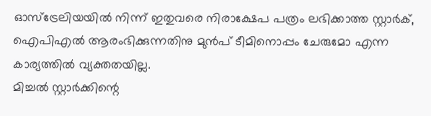ഓസ്ട്രേലിയയിൽ നിന്ന് ഇതുവരെ നിരാക്ഷേപ പത്രം ലഭിക്കാത്ത സ്റ്റാർക്, ഐപിഎൽ ആരംഭിക്കുന്നതിനു മുൻപ് ടീമിനൊപ്പം ചേരുമോ എന്ന കാര്യത്തിൽ വ്യക്തതയില്ല.
മിച്ചൽ സ്റ്റാർക്കിന്റെ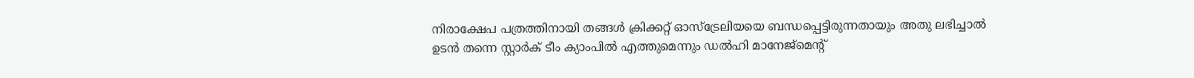നിരാക്ഷേപ പത്രത്തിനായി തങ്ങൾ ക്രിക്കറ്റ് ഓസ്ട്രേലിയയെ ബന്ധപ്പെട്ടിരുന്നതായും അതു ലഭിച്ചാൽ ഉടൻ തന്നെ സ്റ്റാർക് ടീം ക്യാംപിൽ എത്തുമെന്നും ഡൽഹി മാനേജ്മെന്റ്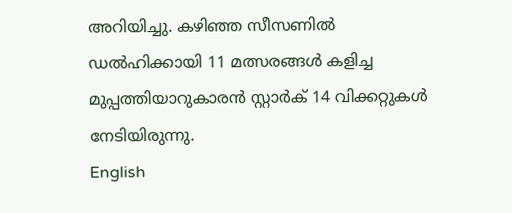അറിയിച്ചു. കഴിഞ്ഞ സീസണിൽ ഡൽഹിക്കായി 11 മത്സരങ്ങൾ കളിച്ച മുപ്പത്തിയാറുകാരൻ സ്റ്റാർക് 14 വിക്കറ്റുകൾ നേടിയിരുന്നു.
English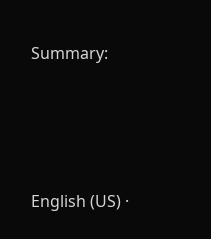Summary:






English (US) ·